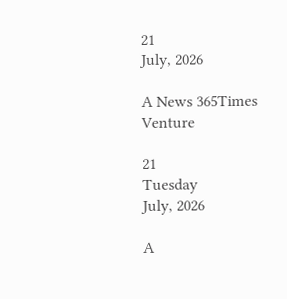21
July, 2026

A News 365Times Venture

21
Tuesday
July, 2026

A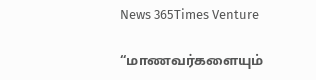News 365Times Venture

“மாணவர்களையும்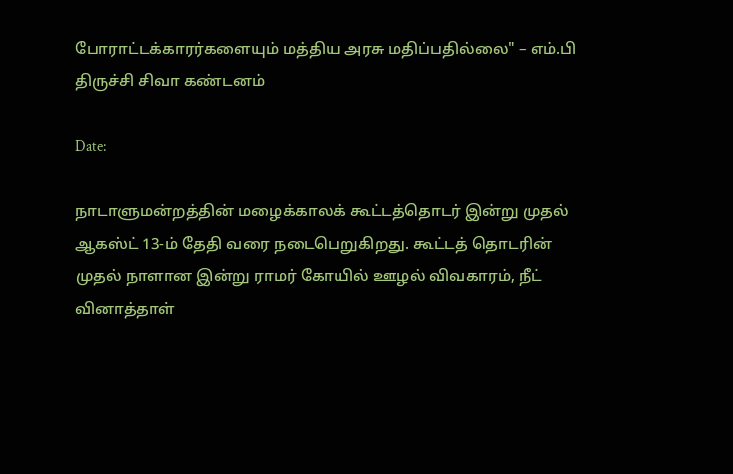போராட்டக்காரர்களையும் மத்திய அரசு மதிப்பதில்லை" – எம்.பி திருச்சி சிவா கண்டனம்

Date:

நாடாளுமன்றத்தின் மழைக்காலக் கூட்டத்தொடர் இன்று முதல் ஆகஸ்ட் 13-ம் தேதி வரை நடைபெறுகிறது. கூட்டத் தொடரின் முதல் நாளான இன்று ராமர் கோயில் ஊழல் விவகாரம், நீட் வினாத்தாள்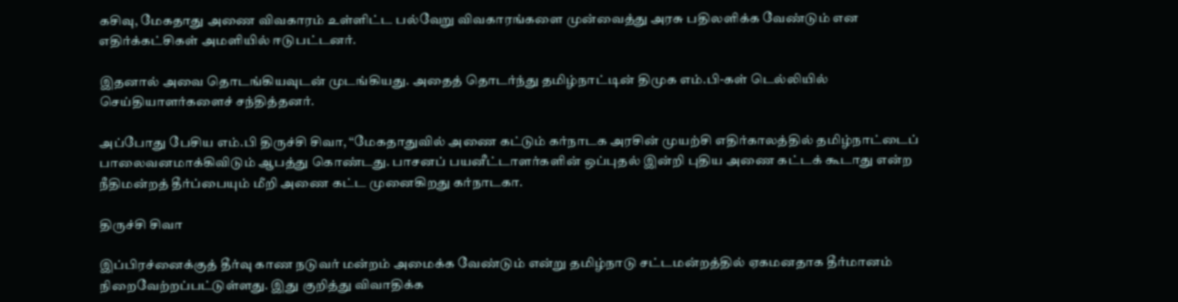கசிவு, மேகதாது அணை விவகாரம் உள்ளிட்ட பல்வேறு விவகாரங்களை முன்வைத்து அரசு பதிலளிக்க வேண்டும் என எதிர்க்கட்சிகள் அமளியில் ஈடுபட்டனர்.

இதனால் அவை தொடங்கியவுடன் முடங்கியது. அதைத் தொடர்ந்து தமிழ்நாட்டின் திமுக எம்.பி-கள் டெல்லியில் செய்தியாளர்களைச் சந்தித்தனர்.

அப்போது பேசிய எம்.பி திருச்சி சிவா, “மேகதாதுவில் அணை கட்டும் கர்நாடக அரசின் முயற்சி எதிர்காலத்தில் தமிழ்நாட்டைப் பாலைவனமாக்கிவிடும் ஆபத்து கொண்டது. பாசனப் பயனீட்டாளர்களின் ஒப்புதல் இன்றி புதிய அணை கட்டக் கூடாது என்ற நீதிமன்றத் தீர்ப்பையும் மீறி அணை கட்ட முனைகிறது கர்நாடகா.

திருச்சி சிவா

இப்பிரச்னைக்குத் தீர்வு காண நடுவர் மன்றம் அமைக்க வேண்டும் என்று தமிழ்நாடு சட்டமன்றத்தில் ஏகமனதாக தீர்மானம் நிறைவேற்றப்பட்டுள்ளது. இது குறித்து விவாதிக்க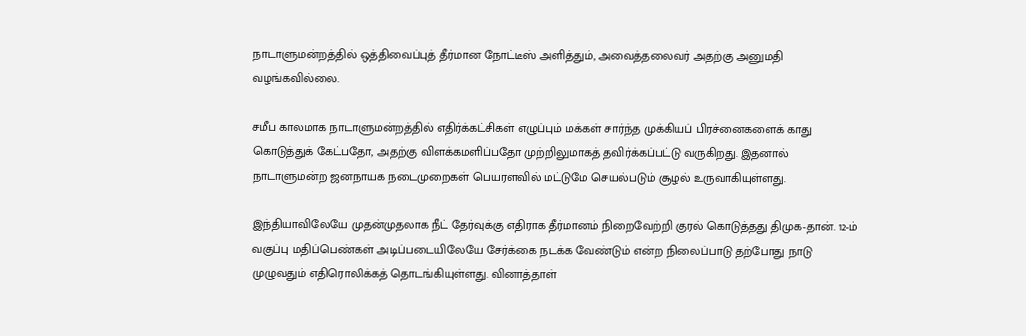நாடாளுமன்றத்தில் ஒத்திவைப்புத் தீர்மான நோட்டீஸ் அளித்தும், அவைத்தலைவர் அதற்கு அனுமதி வழங்கவில்லை.

சமீப காலமாக நாடாளுமன்றத்தில் எதிர்க்கட்சிகள் எழுப்பும் மக்கள் சார்ந்த முக்கியப் பிரச்னைகளைக் காது கொடுத்துக் கேட்பதோ, அதற்கு விளக்கமளிப்பதோ முற்றிலுமாகத் தவிர்க்கப்பட்டு வருகிறது. இதனால் நாடாளுமன்ற ஜனநாயக நடைமுறைகள் பெயரளவில் மட்டுமே செயல்படும் சூழல் உருவாகியுள்ளது.

இந்தியாவிலேயே முதன்முதலாக நீட் தேர்வுக்கு எதிராக தீர்மானம் நிறைவேற்றி குரல் கொடுத்தது திமுக-தான். 12-ம் வகுப்பு மதிப்பெண்கள் அடிப்படையிலேயே சேர்க்கை நடக்க வேண்டும் என்ற நிலைப்பாடு தற்போது நாடு முழுவதும் எதிரொலிக்கத் தொடங்கியுள்ளது. வினாத்தாள்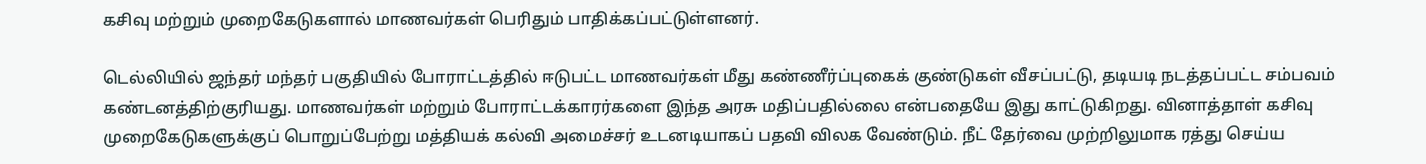கசிவு மற்றும் முறைகேடுகளால் மாணவர்கள் பெரிதும் பாதிக்கப்பட்டுள்ளனர்.

டெல்லியில் ஜந்தர் மந்தர் பகுதியில் போராட்டத்தில் ஈடுபட்ட மாணவர்கள் மீது கண்ணீர்ப்புகைக் குண்டுகள் வீசப்பட்டு, தடியடி நடத்தப்பட்ட சம்பவம் கண்டனத்திற்குரியது. மாணவர்கள் மற்றும் போராட்டக்காரர்களை இந்த அரசு மதிப்பதில்லை என்பதையே இது காட்டுகிறது. வினாத்தாள் கசிவு முறைகேடுகளுக்குப் பொறுப்பேற்று மத்தியக் கல்வி அமைச்சர் உடனடியாகப் பதவி விலக வேண்டும். நீட் தேர்வை முற்றிலுமாக ரத்து செய்ய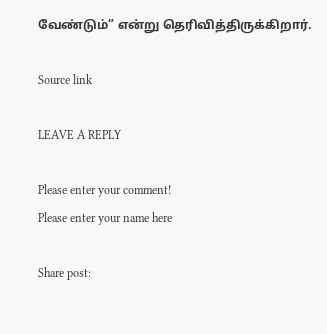வேண்டும்” என்று தெரிவித்திருக்கிறார்.

Source link

LEAVE A REPLY

Please enter your comment!
Please enter your name here

Share post: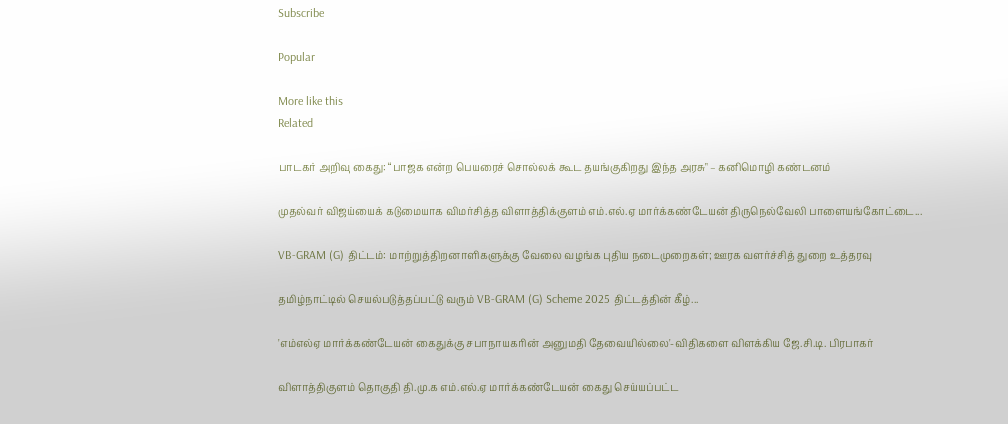Subscribe

Popular

More like this
Related

பாடகர் அறிவு கைது: “பாஜக என்ற பெயரைச் சொல்லக் கூட தயங்குகிறது இந்த அரசு" – கனிமொழி கண்டனம்

முதல்வர் விஜய்யைக் கடுமையாக விமர்சித்த விளாத்திக்குளம் எம்.எல்.ஏ மார்க்கண்டேயன் திருநெல்வேலி பாளையங்கோட்டை...

VB-GRAM (G) திட்டம்: மாற்றுத்திறனாளிகளுக்கு வேலை வழங்க புதிய நடைமுறைகள்; ஊரக வளர்ச்சித் துறை உத்தரவு

தமிழ்நாட்டில் செயல்படுத்தப்பட்டு வரும் VB-GRAM (G) Scheme 2025 திட்டத்தின் கீழ்...

'எம்எல்ஏ மார்க்கண்டேயன் கைதுக்கு சபாநாயகரின் அனுமதி தேவையில்லை'-விதிகளை விளக்கிய ஜே.சி.டி. பிரபாகர்

விளாத்திகுளம் தொகுதி தி.மு.க எம்.எல்.ஏ மார்க்கண்டேயன் கைது செய்யப்பட்ட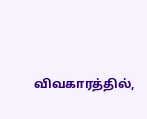விவகாரத்தில்,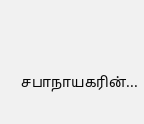சபாநாயகரின்...